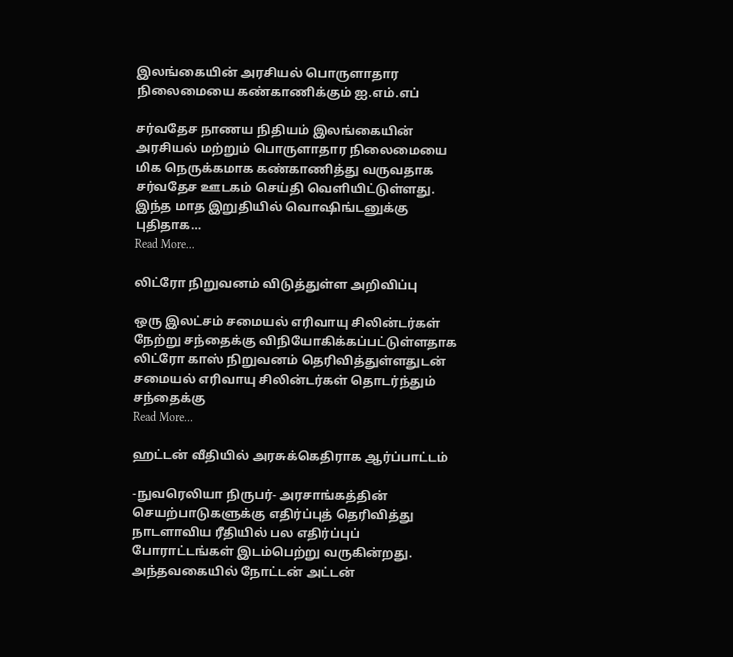இலங்கையின் அரசியல் பொருளாதார நிலைமையை கண்காணிக்கும் ஐ.எம்.எப்

சர்வதேச நாணய நிதியம் இலங்கையின் அரசியல் மற்றும் பொருளாதார நிலைமையை மிக நெருக்கமாக கண்காணித்து வருவதாக சர்வதேச ஊடகம் செய்தி வெளியிட்டுள்ளது. இந்த மாத இறுதியில் வொஷிங்டனுக்கு புதிதாக…
Read More...

லிட்ரோ நிறுவனம் விடுத்துள்ள அறிவிப்பு

ஒரு இலட்சம் சமையல் எரிவாயு சிலின்டர்கள் நேற்று சந்தைக்கு விநியோகிக்கப்பட்டுள்ளதாக லிட்ரோ காஸ் நிறுவனம் தெரிவித்துள்ளதுடன் சமையல் எரிவாயு சிலின்டர்கள் தொடர்ந்தும் சந்தைக்கு
Read More...

ஹட்டன் வீதியில் அரசுக்கெதிராக ஆர்ப்பாட்டம்

-நுவரெலியா நிருபர்- அரசாங்கத்தின் செயற்பாடுகளுக்கு எதிர்ப்புத் தெரிவித்து நாடளாவிய ரீதியில் பல எதிர்ப்புப் போராட்டங்கள் இடம்பெற்று வருகின்றது. அந்தவகையில் நோட்டன் அட்டன்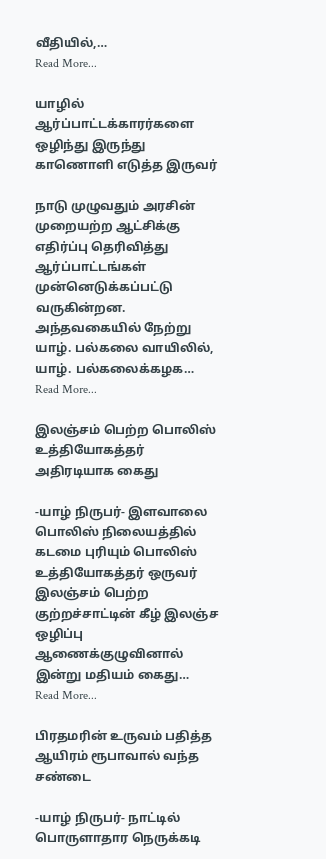வீதியில்,…
Read More...

யாழில் ஆர்ப்பாட்டக்காரர்களை ஒழிந்து இருந்து காணொளி எடுத்த இருவர்

நாடு முழுவதும் அரசின் முறையற்ற ஆட்சிக்கு எதிர்ப்பு தெரிவித்து ஆர்ப்பாட்டங்கள் முன்னெடுக்கப்பட்டு வருகின்றன. அந்தவகையில் நேற்று யாழ். பல்கலை வாயிலில், யாழ். பல்கலைக்கழக…
Read More...

இலஞ்சம் பெற்ற பொலிஸ் உத்தியோகத்தர் அதிரடியாக கைது

-யாழ் நிருபர்- இளவாலை பொலிஸ் நிலையத்தில் கடமை புரியும் பொலிஸ் உத்தியோகத்தர் ஒருவர் இலஞ்சம் பெற்ற குற்றச்சாட்டின் கீழ் இலஞ்ச ஒழிப்பு ஆணைக்குழுவினால் இன்று மதியம் கைது…
Read More...

பிரதமரின் உருவம் பதித்த ஆயிரம் ரூபாவால் வந்த சண்டை

-யாழ் நிருபர்- நாட்டில் பொருளாதார நெருக்கடி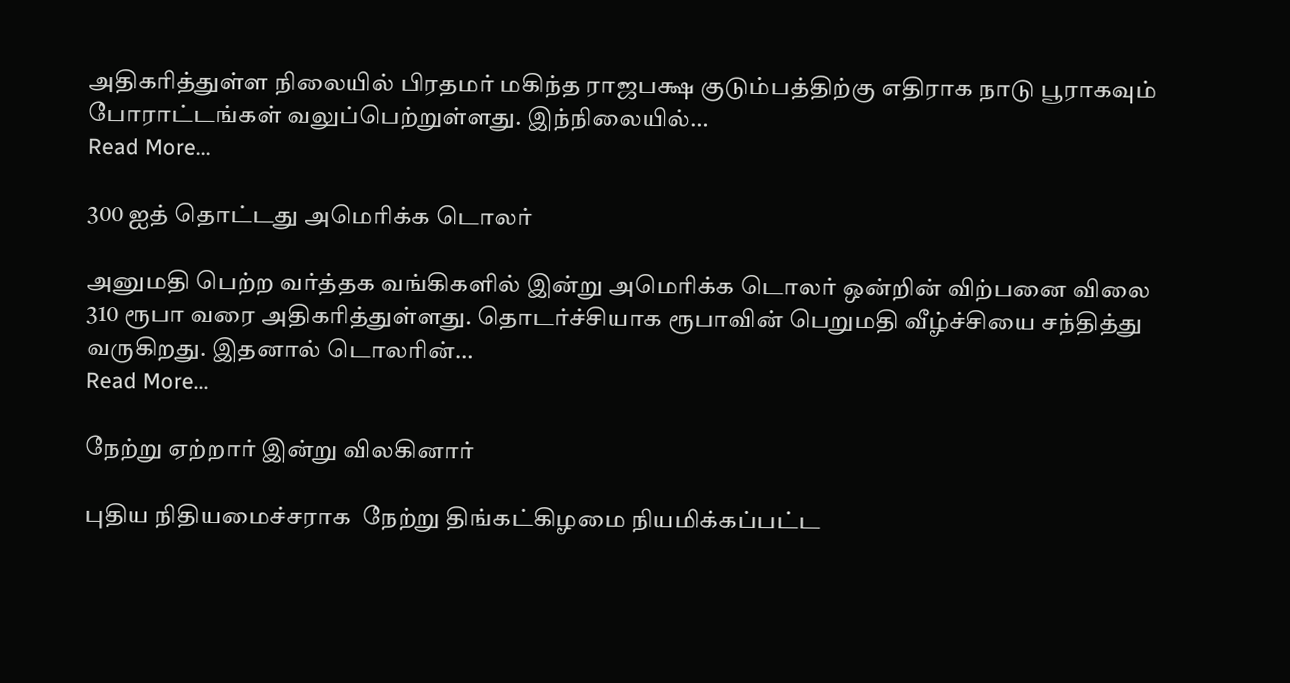அதிகரித்துள்ள நிலையில் பிரதமர் மகிந்த ராஜபக்ஷ குடும்பத்திற்கு எதிராக நாடு பூராகவும் போராட்டங்கள் வலுப்பெற்றுள்ளது. இந்நிலையில்…
Read More...

300 ஐத் தொட்டது அமெரிக்க டொலர்

அனுமதி பெற்ற வர்த்தக வங்கிகளில் இன்று அமெரிக்க டொலர் ஒன்றின் விற்பனை விலை 310 ரூபா வரை அதிகரித்துள்ளது. தொடர்ச்சியாக ரூபாவின் பெறுமதி வீழ்ச்சியை சந்தித்து வருகிறது. இதனால் டொலரின்…
Read More...

நேற்று ஏற்றார் இன்று விலகினார்

புதிய நிதியமைச்சராக  நேற்று திங்கட்கிழமை நியமிக்கப்பட்ட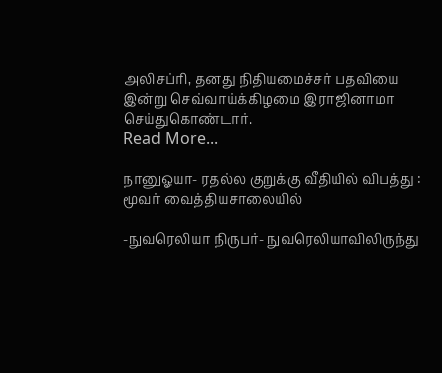அலிசப்ரி, தனது நிதியமைச்சர் பதவியை இன்று செவ்வாய்க்கிழமை இராஜினாமா செய்துகொண்டார்.
Read More...

நானுஓயா- ரதல்ல குறுக்கு வீதியில் விபத்து : மூவர் வைத்தியசாலையில்

-நுவரெலியா நிருபர்- நுவரெலியாவிலிருந்து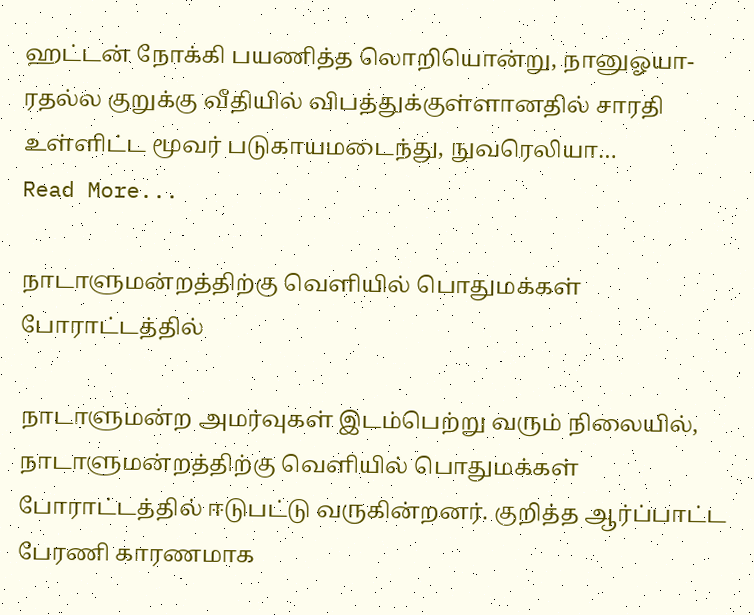ஹட்டன் நோக்கி பயணித்த லொறியொன்று, நானுஓயா- ரதல்ல குறுக்கு வீதியில் விபத்துக்குள்ளானதில் சாரதி உள்ளிட்ட மூவர் படுகாயமடைந்து, நுவரெலியா…
Read More...

நாடாளுமன்றத்திற்கு வெளியில் பொதுமக்கள் போராட்டத்தில்

நாடாளுமன்ற அமர்வுகள் இடம்பெற்று வரும் நிலையில், நாடாளுமன்றத்திற்கு வெளியில் பொதுமக்கள் போராட்டத்தில் ஈடுபட்டு வருகின்றனர். குறித்த ஆர்ப்பாட்ட பேரணி காரணமாக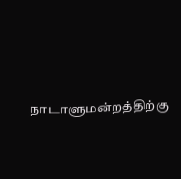நாடாளுமன்றத்திற்கு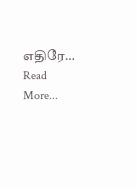எதிரே…
Read More...